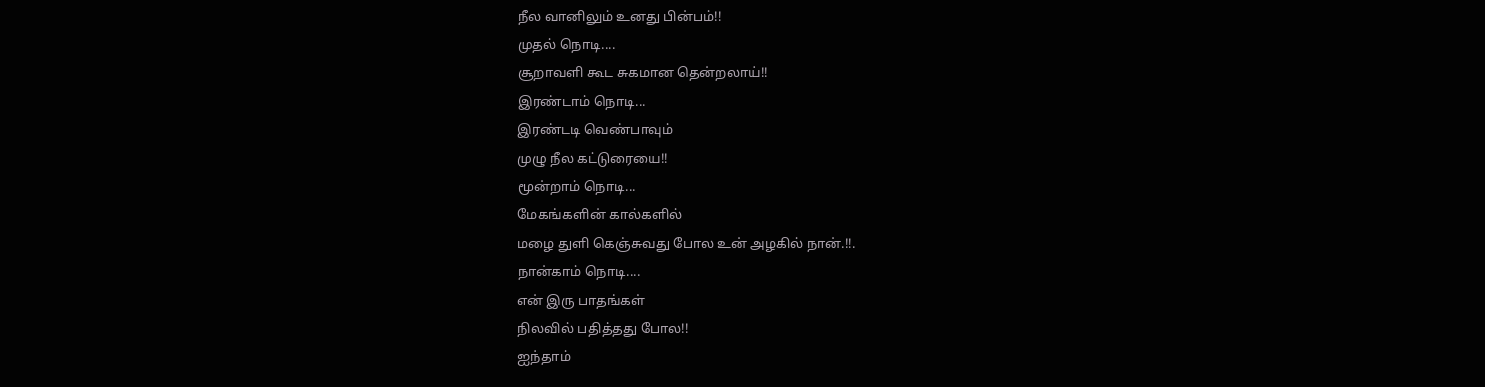நீல வானிலும் உனது பின்பம்!!
முதல் நொடி....
சூறாவளி கூட சுகமான தென்றலாய்!!
இரண்டாம் நொடி...
இரண்டடி வெண்பாவும்
முழு நீல கட்டுரையை!!
மூன்றாம் நொடி...
மேகங்களின் கால்களில்
மழை துளி கெஞ்சுவது போல உன் அழகில் நான்.!!.
நான்காம் நொடி....
என் இரு பாதங்கள்
நிலவில் பதித்தது போல!!
ஐந்தாம்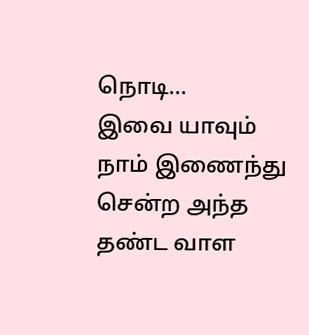நொடி...
இவை யாவும் நாம் இணைந்து
சென்ற அந்த தண்ட வாள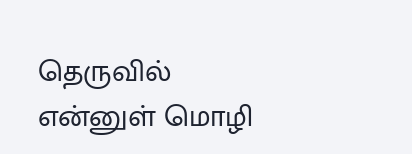தெருவில்
என்னுள் மொழி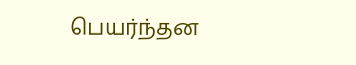பெயர்ந்தன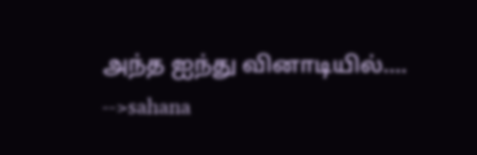அந்த ஐந்து வினாடியில்....
-->sahana